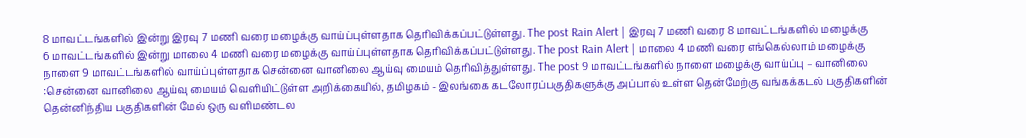8 மாவட்டங்களில் இன்று இரவு 7 மணி வரை மழைக்கு வாய்ப்புள்ளதாக தெரிவிக்கப்பட்டுள்ளது. The post Rain Alert | இரவு 7 மணி வரை 8 மாவட்டங்களில் மழைக்கு
6 மாவட்டங்களில் இன்று மாலை 4 மணி வரை மழைக்கு வாய்ப்புள்ளதாக தெரிவிக்கப்பட்டுள்ளது. The post Rain Alert | மாலை 4 மணி வரை எங்கெல்லாம் மழைக்கு
நாளை 9 மாவட்டங்களில் வாய்ப்புள்ளதாக சென்னை வானிலை ஆய்வு மையம் தெரிவித்துள்ளது. The post 9 மாவட்டங்களில் நாளை மழைக்கு வாய்ப்பு – வானிலை
:சென்னை வானிலை ஆய்வு மையம் வெளியிட்டுள்ள அறிக்கையில், தமிழகம் - இலங்கை கடலோரப்பகுதிகளுக்கு அப்பால் உள்ள தென்மேற்கு வங்கக்கடல் பகுதிகளின்
தென்னிந்திய பகுதிகளின் மேல் ஒரு வளிமண்டல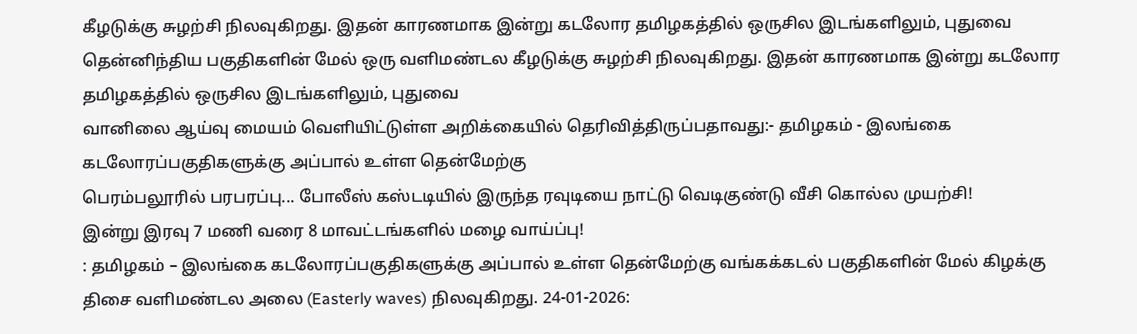கீழடுக்கு சுழற்சி நிலவுகிறது. இதன் காரணமாக இன்று கடலோர தமிழகத்தில் ஒருசில இடங்களிலும், புதுவை
தென்னிந்திய பகுதிகளின் மேல் ஒரு வளிமண்டல கீழடுக்கு சுழற்சி நிலவுகிறது. இதன் காரணமாக இன்று கடலோர தமிழகத்தில் ஒருசில இடங்களிலும், புதுவை
வானிலை ஆய்வு மையம் வெளியிட்டுள்ள அறிக்கையில் தெரிவித்திருப்பதாவது:- தமிழகம் - இலங்கை கடலோரப்பகுதிகளுக்கு அப்பால் உள்ள தென்மேற்கு
பெரம்பலூரில் பரபரப்பு... போலீஸ் கஸ்டடியில் இருந்த ரவுடியை நாட்டு வெடிகுண்டு வீசி கொல்ல முயற்சி!
இன்று இரவு 7 மணி வரை 8 மாவட்டங்களில் மழை வாய்ப்பு!
: தமிழகம் – இலங்கை கடலோரப்பகுதிகளுக்கு அப்பால் உள்ள தென்மேற்கு வங்கக்கடல் பகுதிகளின் மேல் கிழக்கு திசை வளிமண்டல அலை (Easterly waves) நிலவுகிறது. 24-01-2026: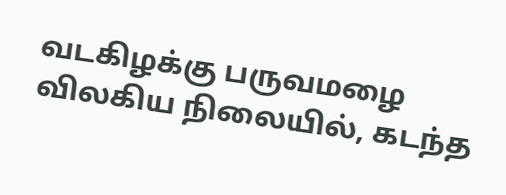வடகிழக்கு பருவமழை விலகிய நிலையில், கடந்த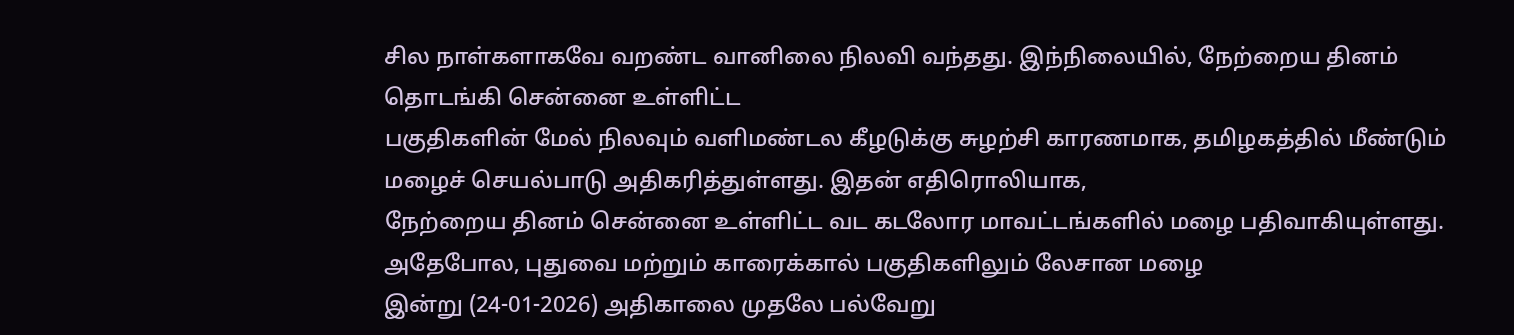சில நாள்களாகவே வறண்ட வானிலை நிலவி வந்தது. இந்நிலையில், நேற்றைய தினம் தொடங்கி சென்னை உள்ளிட்ட
பகுதிகளின் மேல் நிலவும் வளிமண்டல கீழடுக்கு சுழற்சி காரணமாக, தமிழகத்தில் மீண்டும் மழைச் செயல்பாடு அதிகரித்துள்ளது. இதன் எதிரொலியாக,
நேற்றைய தினம் சென்னை உள்ளிட்ட வட கடலோர மாவட்டங்களில் மழை பதிவாகியுள்ளது. அதேபோல, புதுவை மற்றும் காரைக்கால் பகுதிகளிலும் லேசான மழை
இன்று (24-01-2026) அதிகாலை முதலே பல்வேறு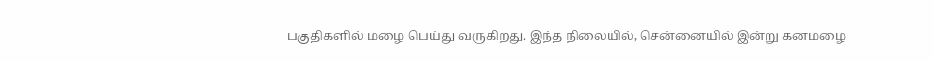பகுதிகளில் மழை பெய்து வருகிறது. இந்த நிலையில், சென்னையில் இன்று கனமழை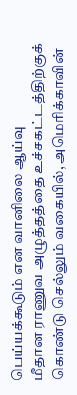பெய்யக்கூடும் என வானிலை ஆய்வு
மீதான ராணுவ அழுத்தத்தை உச்சகட்டத்திற்குக் கொண்டு செல்லும் வகையில், அமெரிக்காவின்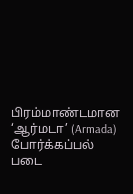பிரம்மாண்டமான ‘ஆர்மடா’ (Armada) போர்க்கப்பல் படை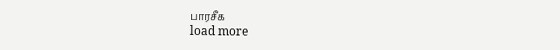பாரசீக
load more